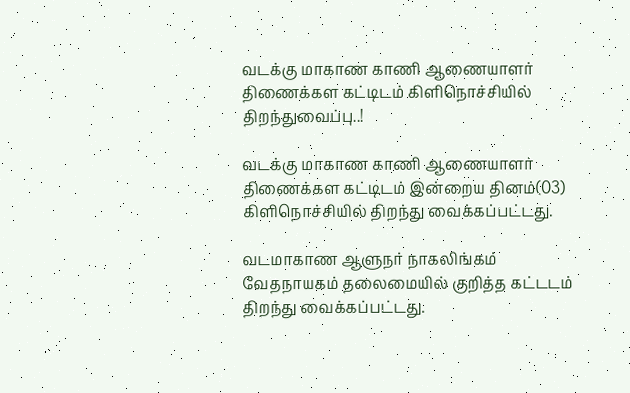வடக்கு மாகாண காணி ஆணையாளர் திணைக்கள கட்டிடம் கிளிநொச்சியில் திறந்துவைப்பு..!

வடக்கு மாகாண காணி ஆணையாளர் திணைக்கள கட்டிடம் இன்றைய தினம்(03) கிளிநொச்சியில் திறந்து வைக்கப்பட்டது.

வடமாகாண ஆளுநர் நாகலிங்கம் வேதநாயகம் தலைமையில் குறித்த கட்டடம் திறந்து வைக்கப்பட்டது.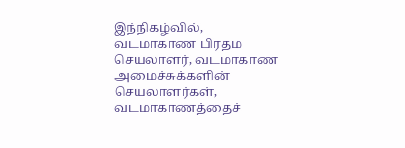இந்நிகழ்வில், வடமாகாண பிரதம செயலாளர், வடமாகாண அமைச்சுக்களின் செயலாளர்கள், வடமாகாணத்தைச்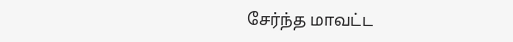சேர்ந்த மாவட்ட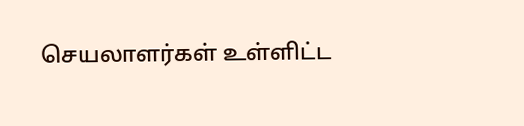செயலாளர்கள் உள்ளிட்ட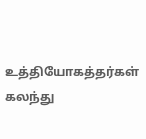உத்தியோகத்தர்கள்  கலந்து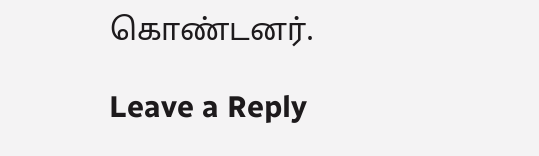கொண்டனர்.

Leave a Reply